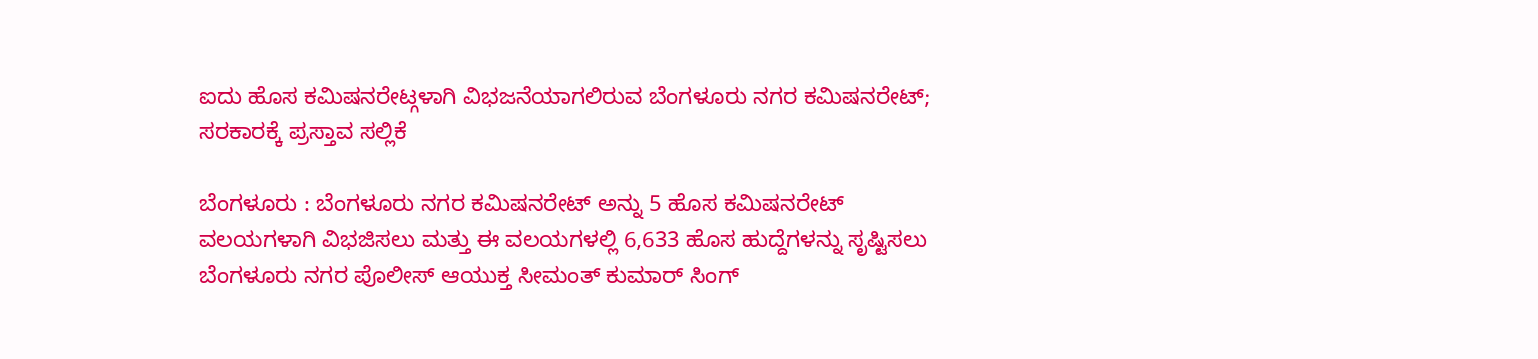ಐದು ಹೊಸ ಕಮಿಷನರೇಟ್ಗಳಾಗಿ ವಿಭಜನೆಯಾಗಲಿರುವ ಬೆಂಗಳೂರು ನಗರ ಕಮಿಷನರೇಟ್; ಸರಕಾರಕ್ಕೆ ಪ್ರಸ್ತಾವ ಸಲ್ಲಿಕೆ

ಬೆಂಗಳೂರು : ಬೆಂಗಳೂರು ನಗರ ಕಮಿಷನರೇಟ್ ಅನ್ನು 5 ಹೊಸ ಕಮಿಷನರೇಟ್ ವಲಯಗಳಾಗಿ ವಿಭಜಿಸಲು ಮತ್ತು ಈ ವಲಯಗಳಲ್ಲಿ 6,633 ಹೊಸ ಹುದ್ದೆಗಳನ್ನು ಸೃಷ್ಟಿಸಲು ಬೆಂಗಳೂರು ನಗರ ಪೊಲೀಸ್ ಆಯುಕ್ತ ಸೀಮಂತ್ ಕುಮಾರ್ ಸಿಂಗ್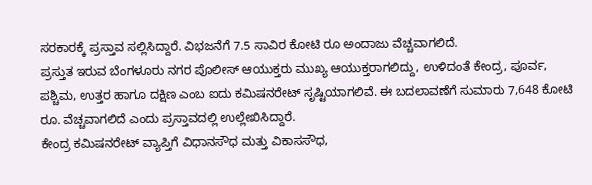ಸರಕಾರಕ್ಕೆ ಪ್ರಸ್ತಾವ ಸಲ್ಲಿಸಿದ್ದಾರೆ. ವಿಭಜನೆಗೆ 7.5 ಸಾವಿರ ಕೋಟಿ ರೂ ಅಂದಾಜು ವೆಚ್ಚವಾಗಲಿದೆ.
ಪ್ರಸ್ತುತ ಇರುವ ಬೆಂಗಳೂರು ನಗರ ಪೊಲೀಸ್ ಆಯುಕ್ತರು ಮುಖ್ಯ ಆಯುಕ್ತರಾಗಲಿದ್ದು, ಉಳಿದಂತೆ ಕೇಂದ್ರ, ಪೂರ್ವ, ಪಶ್ಚಿಮ, ಉತ್ತರ ಹಾಗೂ ದಕ್ಷಿಣ ಎಂಬ ಐದು ಕಮಿಷನರೇಟ್ ಸೃಷ್ಟಿಯಾಗಲಿವೆ. ಈ ಬದಲಾವಣೆಗೆ ಸುಮಾರು 7,648 ಕೋಟಿ ರೂ. ವೆಚ್ಚವಾಗಲಿದೆ ಎಂದು ಪ್ರಸ್ತಾವದಲ್ಲಿ ಉಲ್ಲೇಖಿಸಿದ್ದಾರೆ.
ಕೇಂದ್ರ ಕಮಿಷನರೇಟ್ ವ್ಯಾಪ್ತಿಗೆ ವಿಧಾನಸೌಧ ಮತ್ತು ವಿಕಾಸಸೌಧ,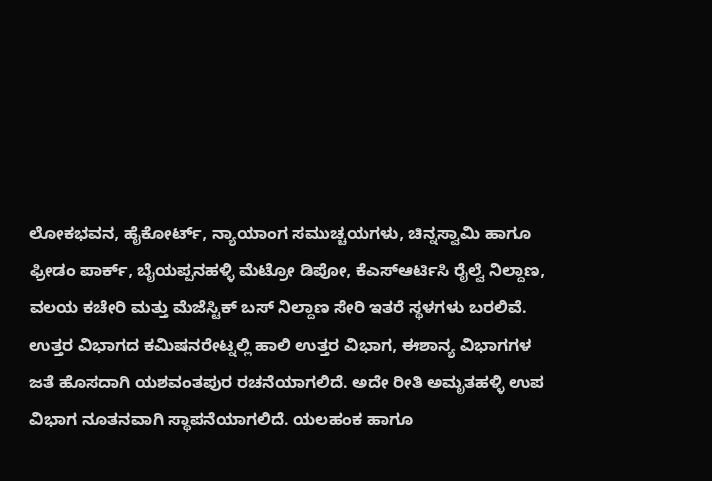ಲೋಕಭವನ, ಹೈಕೋರ್ಟ್, ನ್ಯಾಯಾಂಗ ಸಮುಚ್ಚಯಗಳು, ಚಿನ್ನಸ್ವಾಮಿ ಹಾಗೂ ಫ್ರೀಡಂ ಪಾರ್ಕ್, ಬೈಯಪ್ಪನಹಳ್ಳಿ ಮೆಟ್ರೋ ಡಿಪೋ, ಕೆಎಸ್ಆರ್ಟಿಸಿ ರೈಲ್ವೆ ನಿಲ್ದಾಣ, ವಲಯ ಕಚೇರಿ ಮತ್ತು ಮೆಜೆಸ್ಟಿಕ್ ಬಸ್ ನಿಲ್ದಾಣ ಸೇರಿ ಇತರೆ ಸ್ಥಳಗಳು ಬರಲಿವೆ.
ಉತ್ತರ ವಿಭಾಗದ ಕಮಿಷನರೇಟ್ನಲ್ಲಿ ಹಾಲಿ ಉತ್ತರ ವಿಭಾಗ, ಈಶಾನ್ಯ ವಿಭಾಗಗಳ ಜತೆ ಹೊಸದಾಗಿ ಯಶವಂತಪುರ ರಚನೆಯಾಗಲಿದೆ. ಅದೇ ರೀತಿ ಅಮೃತಹಳ್ಳಿ ಉಪ ವಿಭಾಗ ನೂತನವಾಗಿ ಸ್ಥಾಪನೆಯಾಗಲಿದೆ. ಯಲಹಂಕ ಹಾಗೂ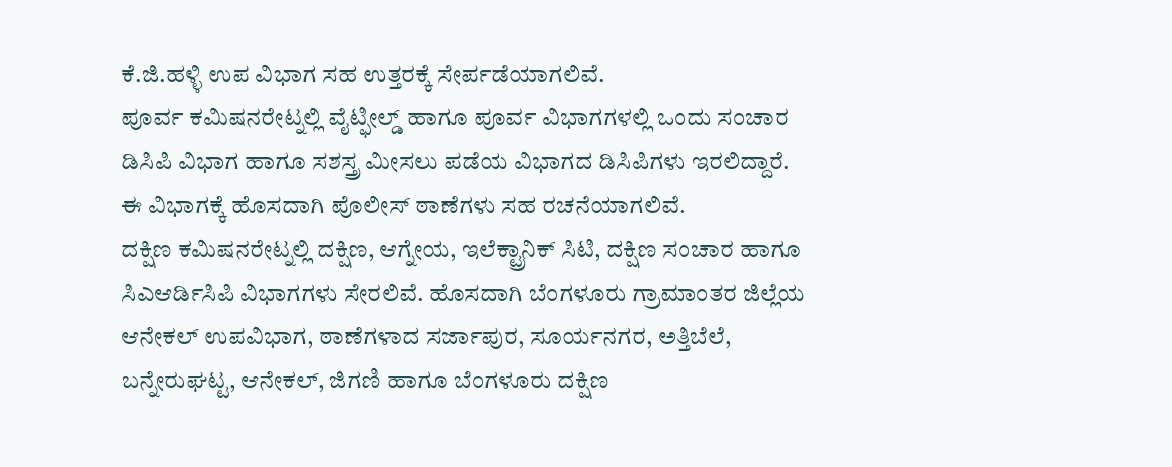ಕೆ.ಜಿ.ಹಳ್ಳಿ ಉಪ ವಿಭಾಗ ಸಹ ಉತ್ತರಕ್ಕೆ ಸೇರ್ಪಡೆಯಾಗಲಿವೆ.
ಪೂರ್ವ ಕಮಿಷನರೇಟ್ನಲ್ಲಿ ವೈಟ್ಫೀಲ್ಡ್ ಹಾಗೂ ಪೂರ್ವ ವಿಭಾಗಗಳಲ್ಲಿ ಒಂದು ಸಂಚಾರ ಡಿಸಿಪಿ ವಿಭಾಗ ಹಾಗೂ ಸಶಸ್ತ್ರ ಮೀಸಲು ಪಡೆಯ ವಿಭಾಗದ ಡಿಸಿಪಿಗಳು ಇರಲಿದ್ದಾರೆ. ಈ ವಿಭಾಗಕ್ಕೆ ಹೊಸದಾಗಿ ಪೊಲೀಸ್ ಠಾಣೆಗಳು ಸಹ ರಚನೆಯಾಗಲಿವೆ.
ದಕ್ಷಿಣ ಕಮಿಷನರೇಟ್ನಲ್ಲಿ ದಕ್ಷಿಣ, ಆಗ್ನೇಯ, ಇಲೆಕ್ಟ್ರಾನಿಕ್ ಸಿಟಿ, ದಕ್ಷಿಣ ಸಂಚಾರ ಹಾಗೂ ಸಿಎಆರ್ಡಿಸಿಪಿ ವಿಭಾಗಗಳು ಸೇರಲಿವೆ. ಹೊಸದಾಗಿ ಬೆಂಗಳೂರು ಗ್ರಾಮಾಂತರ ಜಿಲ್ಲೆಯ ಆನೇಕಲ್ ಉಪವಿಭಾಗ, ಠಾಣೆಗಳಾದ ಸರ್ಜಾಪುರ, ಸೂರ್ಯನಗರ, ಅತ್ತಿಬೆಲೆ, ಬನ್ನೇರುಘಟ್ಟ, ಆನೇಕಲ್, ಜಿಗಣಿ ಹಾಗೂ ಬೆಂಗಳೂರು ದಕ್ಷಿಣ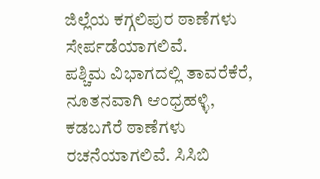ಜಿಲ್ಲೆಯ ಕಗ್ಗಲಿಪುರ ಠಾಣೆಗಳು ಸೇರ್ಪಡೆಯಾಗಲಿವೆ.
ಪಶ್ಚಿಮ ವಿಭಾಗದಲ್ಲಿ ತಾವರೆಕೆರೆ, ನೂತನವಾಗಿ ಆಂಧ್ರಹಳ್ಳಿ, ಕಡಬಗೆರೆ ಠಾಣೆಗಳು ರಚನೆಯಾಗಲಿವೆ. ಸಿಸಿಬಿ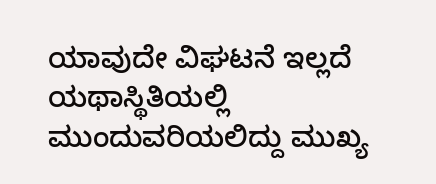ಯಾವುದೇ ವಿಘಟನೆ ಇಲ್ಲದೆ ಯಥಾಸ್ಥಿತಿಯಲ್ಲಿ ಮುಂದುವರಿಯಲಿದ್ದು ಮುಖ್ಯ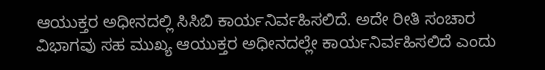ಆಯುಕ್ತರ ಅಧೀನದಲ್ಲಿ ಸಿಸಿಬಿ ಕಾರ್ಯನಿರ್ವಹಿಸಲಿದೆ. ಅದೇ ರೀತಿ ಸಂಚಾರ ವಿಭಾಗವು ಸಹ ಮುಖ್ಯ ಆಯುಕ್ತರ ಅಧೀನದಲ್ಲೇ ಕಾರ್ಯನಿರ್ವಹಿಸಲಿದೆ ಎಂದು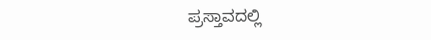ಪ್ರಸ್ತಾವದಲ್ಲಿ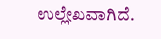ಉಲ್ಲೇಖವಾಗಿದೆ.